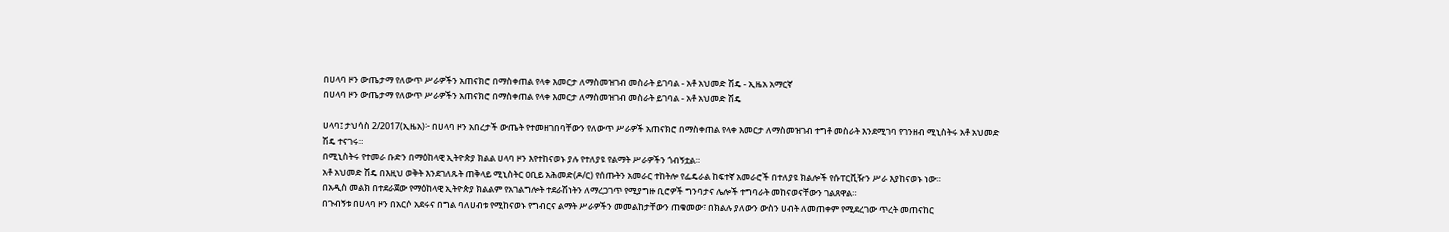በሀላባ ዞን ውጤታማ የለውጥ ሥራዎችን አጠናክሮ በማስቀጠል የላቀ እመርታ ለማስመዝገብ መስራት ይገባል - አቶ አህመድ ሽዴ - ኢዜአ አማርኛ
በሀላባ ዞን ውጤታማ የለውጥ ሥራዎችን አጠናክሮ በማስቀጠል የላቀ እመርታ ለማስመዝገብ መስራት ይገባል - አቶ አህመድ ሽዴ

ሀላባ፤ ታህሳስ 2/2017(ኢዜአ)፦ በሀላባ ዞን አበረታች ውጤት የተመዘገበባቸውን የለውጥ ሥራዎች አጠናክሮ በማስቀጠል የላቀ እመርታ ለማስመዝገብ ተግቶ መስራት እንደሚገባ የገንዘብ ሚኒስትሩ አቶ አህመድ ሽዴ ተናገሩ።
በሚኒስትሩ የተመራ ቡድን በማዕከላዊ ኢትዮጵያ ክልል ሀላባ ዞን እየተከናወኑ ያሉ የተለያዩ የልማት ሥራዎችን ጎብኝቷል።
አቶ አህመድ ሽዴ በእዚህ ወቅት እንደገለጹት ጠቅላይ ሚኒስትር ዐቢይ አሕመድ(ዶ/ር) የሰጡትን አመራር ተከትሎ የፌዴራል ከፍተኛ አመራሮች በተለያዩ ክልሎች የሱፐርቪዥን ሥራ እያከናወኑ ነው።
በአዲስ መልክ በተደራጀው የማዕከላዊ ኢትዮጵያ ክልልም የአገልግሎት ተደራሽነትን ለማረጋገጥ የሚያግዙ ቢሮዎች ግንባታና ሌሎች ተግባራት መከናወናቸውን ገልጸዋል።
በጉብኝቱ በሀላባ ዞን በአርሶ አደሩና በግል ባለሀብቱ የሚከናወኑ የግብርና ልማት ሥራዎችን መመልከታቸውን ጠቁመው፣ በክልሉ ያለውን ውስን ሀብት ለመጠቀም የሚደረገው ጥረት መጠናከር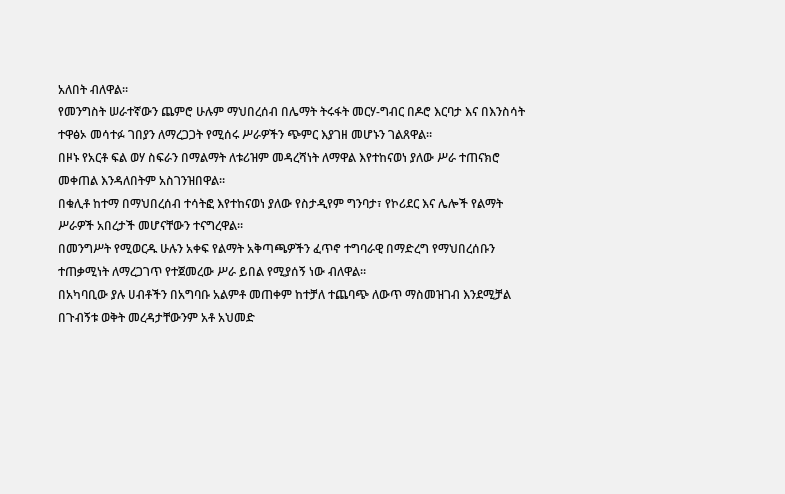አለበት ብለዋል።
የመንግስት ሠራተኛውን ጨምሮ ሁሉም ማህበረሰብ በሌማት ትሩፋት መርሃ-ግብር በዶሮ እርባታ እና በእንስሳት ተዋፅኦ መሳተፉ ገበያን ለማረጋጋት የሚሰሩ ሥራዎችን ጭምር እያገዘ መሆኑን ገልጸዋል።
በዞኑ የአርቶ ፍል ወሃ ስፍራን በማልማት ለቱሪዝም መዳረሻነት ለማዋል እየተከናወነ ያለው ሥራ ተጠናክሮ መቀጠል እንዳለበትም አስገንዝበዋል።
በቁሊቶ ከተማ በማህበረሰብ ተሳትፎ እየተከናወነ ያለው የስታዲየም ግንባታ፣ የኮሪደር እና ሌሎች የልማት ሥራዎች አበረታች መሆናቸውን ተናግረዋል።
በመንግሥት የሚወርዱ ሁሉን አቀፍ የልማት አቅጣጫዎችን ፈጥኖ ተግባራዊ በማድረግ የማህበረሰቡን ተጠቃሚነት ለማረጋገጥ የተጀመረው ሥራ ይበል የሚያሰኝ ነው ብለዋል።
በአካባቢው ያሉ ሀብቶችን በአግባቡ አልምቶ መጠቀም ከተቻለ ተጨባጭ ለውጥ ማስመዝገብ እንደሚቻል በጉብኝቱ ወቅት መረዳታቸውንም አቶ አህመድ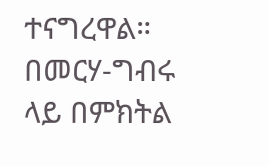ተናግረዋል።
በመርሃ-ግብሩ ላይ በምክትል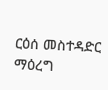ርዕሰ መስተዳድር ማዕረግ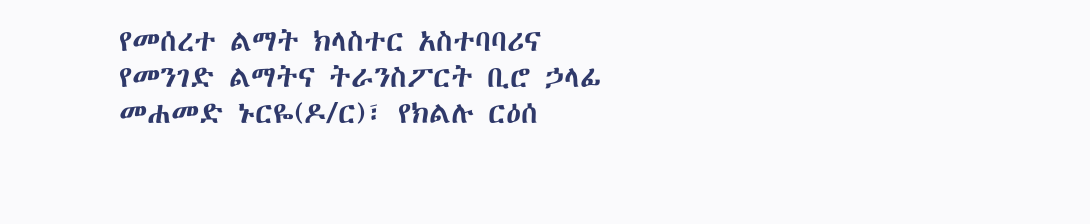የመሰረተ ልማት ክላስተር አስተባባሪና የመንገድ ልማትና ትራንስፖርት ቢሮ ኃላፊ መሐመድ ኑርዬ(ዶ/ር)፣ የክልሉ ርዕሰ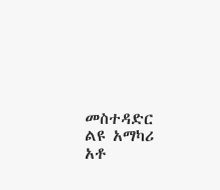መስተዳድር ልዩ አማካሪ አቶ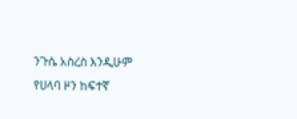ንጉሴ አስረስ እንዲሁም የሀላባ ዞን ከፍተኛ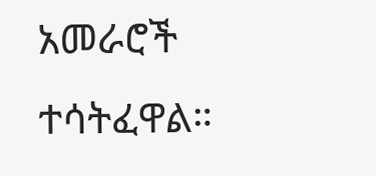አመራሮች ተሳትፈዋል።